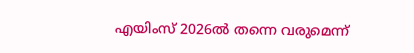എയിംസ് 2026ല്‍ തന്നെ വരുമെന്ന്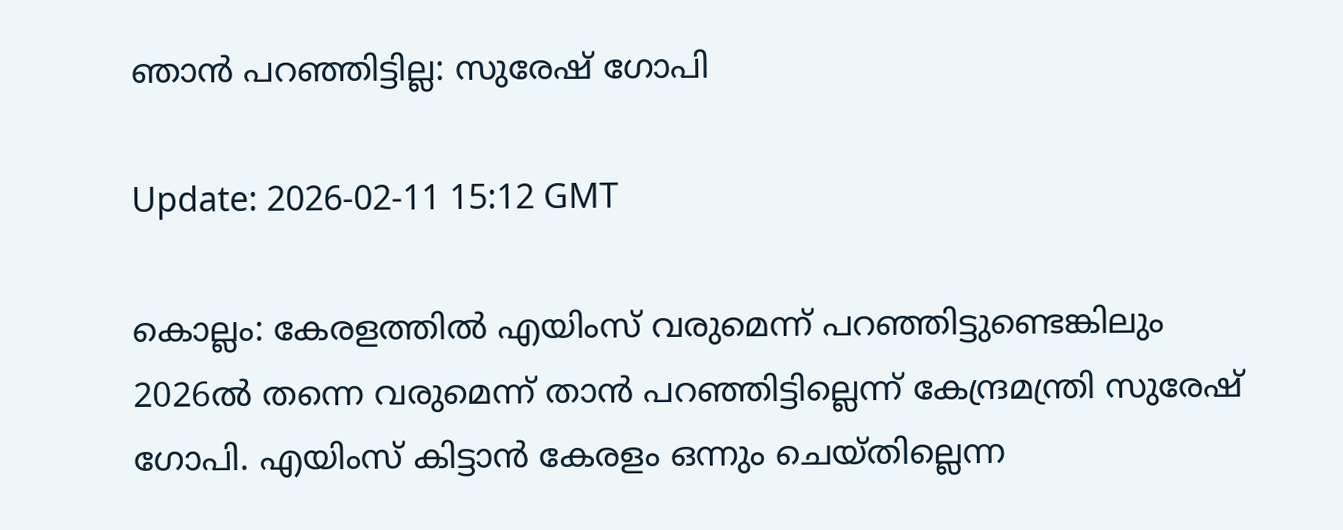ഞാന്‍ പറഞ്ഞിട്ടില്ല: സുരേഷ് ഗോപി

Update: 2026-02-11 15:12 GMT

കൊല്ലം: കേരളത്തില്‍ എയിംസ് വരുമെന്ന് പറഞ്ഞിട്ടുണ്ടെങ്കിലും 2026ല്‍ തന്നെ വരുമെന്ന് താന്‍ പറഞ്ഞിട്ടില്ലെന്ന് കേന്ദ്രമന്ത്രി സുരേഷ് ഗോപി. എയിംസ് കിട്ടാന്‍ കേരളം ഒന്നും ചെയ്തില്ലെന്ന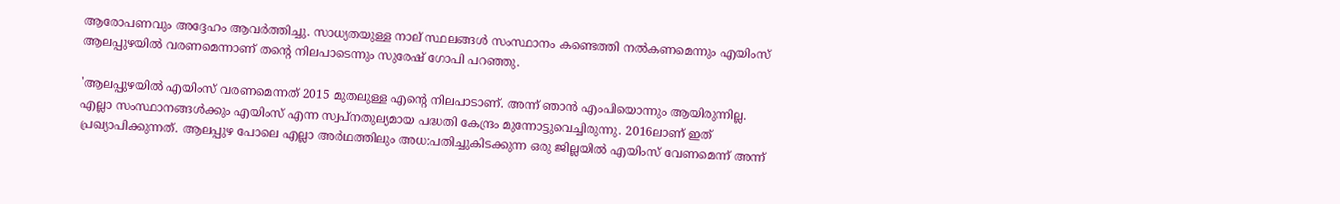ആരോപണവും അദ്ദേഹം ആവര്‍ത്തിച്ചു. സാധ്യതയുള്ള നാല് സ്ഥലങ്ങള്‍ സംസ്ഥാനം കണ്ടെത്തി നല്‍കണമെന്നും എയിംസ് ആലപ്പുഴയില്‍ വരണമെന്നാണ് തന്റെ നിലപാടെന്നും സുരേഷ് ഗോപി പറഞ്ഞു.

'ആലപ്പുഴയില്‍ എയിംസ് വരണമെന്നത് 2015 മുതലുള്ള എന്റെ നിലപാടാണ്. അന്ന് ഞാന്‍ എംപിയൊന്നും ആയിരുന്നില്ല. എല്ലാ സംസ്ഥാനങ്ങള്‍ക്കും എയിംസ് എന്ന സ്വപ്നതുല്യമായ പദ്ധതി കേന്ദ്രം മുന്നോട്ടുവെച്ചിരുന്നു. 2016ലാണ് ഇത് പ്രഖ്യാപിക്കുന്നത്. ആലപ്പുഴ പോലെ എല്ലാ അര്‍ഥത്തിലും അധ:പതിച്ചുകിടക്കുന്ന ഒരു ജില്ലയില്‍ എയിംസ് വേണമെന്ന് അന്ന്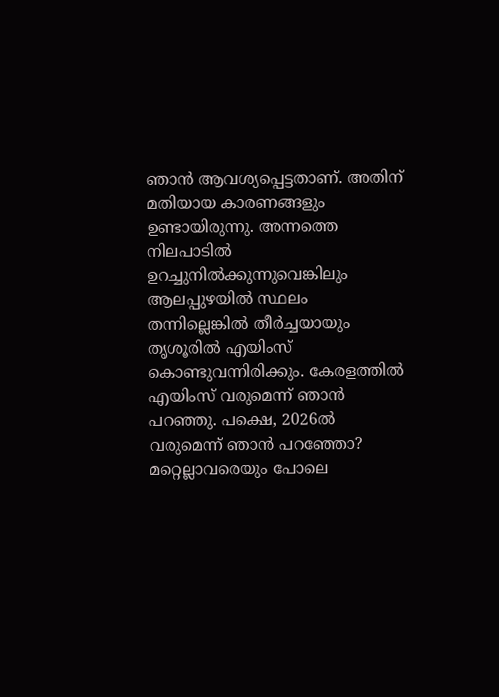ഞാന്‍ ആവശ്യപ്പെട്ടതാണ്. അതിന് മതിയായ കാരണങ്ങളും ഉണ്ടായിരുന്നു. അന്നത്തെ നിലപാടില്‍ ഉറച്ചുനില്‍ക്കുന്നുവെങ്കിലും ആലപ്പുഴയില്‍ സ്ഥലം തന്നില്ലെങ്കില്‍ തീര്‍ച്ചയായും തൃശൂരില്‍ എയിംസ് കൊണ്ടുവന്നിരിക്കും. കേരളത്തില്‍ എയിംസ് വരുമെന്ന് ഞാന്‍ പറഞ്ഞു. പക്ഷെ, 2026ല്‍ വരുമെന്ന് ഞാന്‍ പറഞ്ഞോ? മറ്റെല്ലാവരെയും പോലെ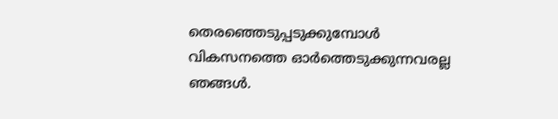തെരഞ്ഞെടുപ്പടുക്കുമ്പോള്‍ വികസനത്തെ ഓര്‍ത്തെടുക്കുന്നവരല്ല ഞങ്ങള്‍.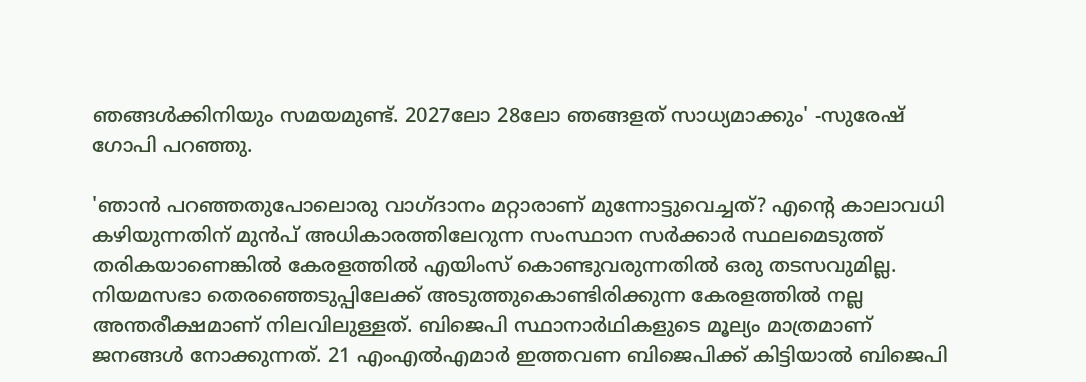ഞങ്ങള്‍ക്കിനിയും സമയമുണ്ട്. 2027ലോ 28ലോ ഞങ്ങളത് സാധ്യമാക്കും' -സുരേഷ് ഗോപി പറഞ്ഞു.

'ഞാന്‍ പറഞ്ഞതുപോലൊരു വാഗ്ദാനം മറ്റാരാണ് മുന്നോട്ടുവെച്ചത്? എന്റെ കാലാവധി കഴിയുന്നതിന് മുന്‍പ് അധികാരത്തിലേറുന്ന സംസ്ഥാന സര്‍ക്കാര്‍ സ്ഥലമെടുത്ത് തരികയാണെങ്കില്‍ കേരളത്തില്‍ എയിംസ് കൊണ്ടുവരുന്നതില്‍ ഒരു തടസവുമില്ല. നിയമസഭാ തെരഞ്ഞെടുപ്പിലേക്ക് അടുത്തുകൊണ്ടിരിക്കുന്ന കേരളത്തില്‍ നല്ല അന്തരീക്ഷമാണ് നിലവിലുള്ളത്. ബിജെപി സ്ഥാനാര്‍ഥികളുടെ മൂല്യം മാത്രമാണ് ജനങ്ങള്‍ നോക്കുന്നത്. 21 എംഎല്‍എമാര്‍ ഇത്തവണ ബിജെപിക്ക് കിട്ടിയാല്‍ ബിജെപി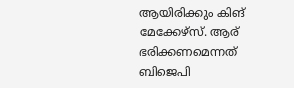ആയിരിക്കും കിങ് മേക്കേഴ്‌സ്. ആര് ഭരിക്കണമെന്നത് ബിജെപി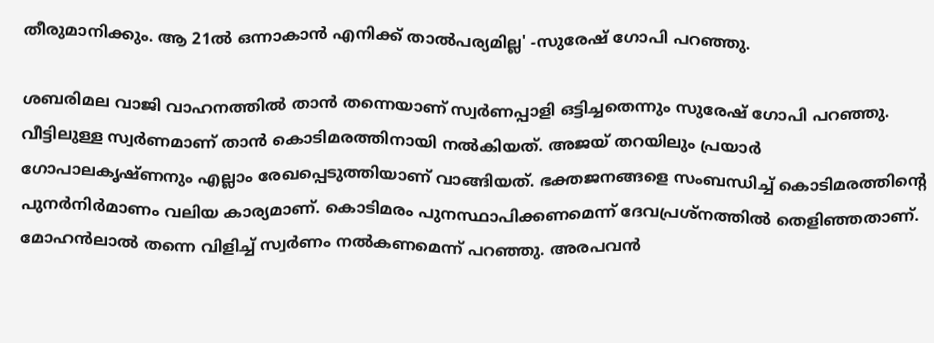തീരുമാനിക്കും. ആ 21ല്‍ ഒന്നാകാന്‍ എനിക്ക് താല്‍പര്യമില്ല' -സുരേഷ് ഗോപി പറഞ്ഞു.

ശബരിമല വാജി വാഹനത്തില്‍ താന്‍ തന്നെയാണ് സ്വര്‍ണപ്പാളി ഒട്ടിച്ചതെന്നും സുരേഷ് ഗോപി പറഞ്ഞു. വീട്ടിലുള്ള സ്വര്‍ണമാണ് താന്‍ കൊടിമരത്തിനായി നല്‍കിയത്. അജയ് തറയിലും പ്രയാര്‍ ഗോപാലകൃഷ്ണനും എല്ലാം രേഖപ്പെടുത്തിയാണ് വാങ്ങിയത്. ഭക്തജനങ്ങളെ സംബന്ധിച്ച് കൊടിമരത്തിന്റെ പുനര്‍നിര്‍മാണം വലിയ കാര്യമാണ്. കൊടിമരം പുനസ്ഥാപിക്കണമെന്ന് ദേവപ്രശ്നത്തില്‍ തെളിഞ്ഞതാണ്. മോഹന്‍ലാല്‍ തന്നെ വിളിച്ച് സ്വര്‍ണം നല്‍കണമെന്ന് പറഞ്ഞു. അരപവന്‍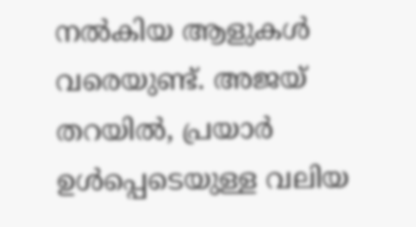നല്‍കിയ ആളുകള്‍ വരെയുണ്ട്. അജയ് തറയില്‍, പ്രയാര്‍ ഉള്‍പ്പെടെയുള്ള വലിയ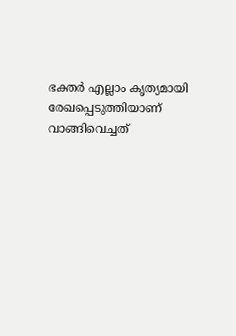ഭക്തര്‍ എല്ലാം കൃത്യമായി രേഖപ്പെടുത്തിയാണ് വാങ്ങിവെച്ചത്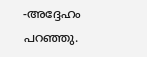-അദ്ദേഹം പറഞ്ഞു.